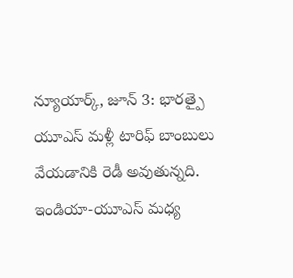న్యూయార్క్, జూన్ 3: భారత్పై యూఎస్ మళ్లీ టారిఫ్ బాంబులు వేయడానికి రెడీ అవుతున్నది. ఇండియా-యూఎస్ మధ్య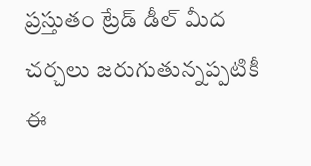ప్రస్తుతం ట్రేడ్ డీల్ మీద చర్చలు జరుగుతున్నప్పటికీ ఈ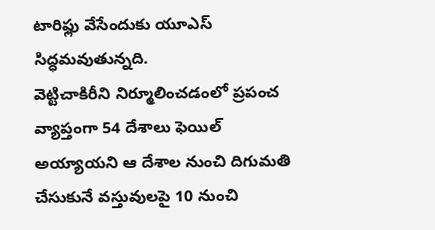టారిఫ్లు వేసేందుకు యూఎస్ సిద్ధమవుతున్నది.
వెట్టిచాకిరీని నిర్మూలించడంలో ప్రపంచ వ్యాప్తంగా 54 దేశాలు ఫెయిల్ అయ్యాయని ఆ దేశాల నుంచి దిగుమతి చేసుకునే వస్తువులపై 10 నుంచి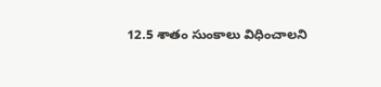12.5 శాతం సుంకాలు విధించాలని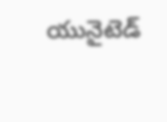యునైటెడ్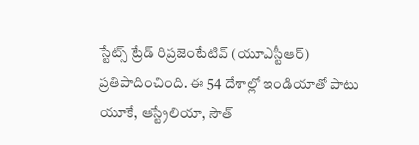స్టేట్స్ ట్రేడ్ రిప్రజెంటేటివ్ (యూఎస్టీఆర్) ప్రతిపాదించింది. ఈ 54 దేశాల్లో ఇండియాతో పాటు యూకే, ఆస్ట్రేలియా, సౌత్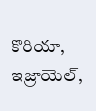కొరియా, ఇజ్రాయెల్,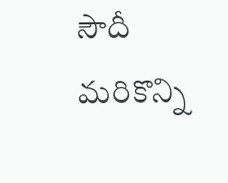సౌదీ మరికొన్ని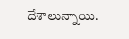దేశాలున్నాయి.